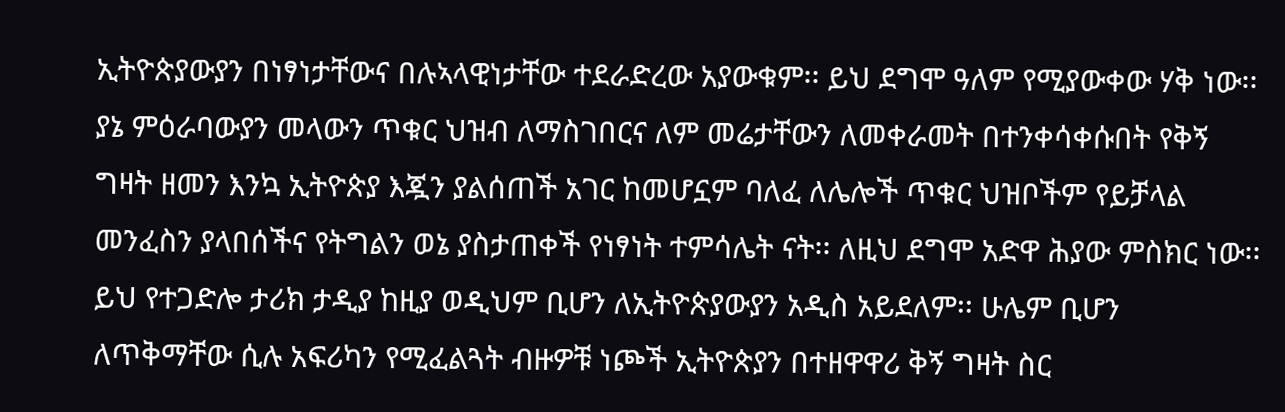ኢትዮጵያውያን በነፃነታቸውና በሉኣላዊነታቸው ተደራድረው አያውቁም፡፡ ይህ ደግሞ ዓለም የሚያውቀው ሃቅ ነው፡፡ ያኔ ምዕራባውያን መላውን ጥቁር ህዝብ ለማስገበርና ለም መሬታቸውን ለመቀራመት በተንቀሳቀሱበት የቅኝ ግዛት ዘመን እንኳ ኢትዮጵያ እጇን ያልሰጠች አገር ከመሆኗም ባለፈ ለሌሎች ጥቁር ህዝቦችም የይቻላል መንፈስን ያላበሰችና የትግልን ወኔ ያስታጠቀች የነፃነት ተምሳሌት ናት፡፡ ለዚህ ደግሞ አድዋ ሕያው ምስክር ነው፡፡
ይህ የተጋድሎ ታሪክ ታዲያ ከዚያ ወዲህም ቢሆን ለኢትዮጵያውያን አዲስ አይደለም፡፡ ሁሌም ቢሆን ለጥቅማቸው ሲሉ አፍሪካን የሚፈልጓት ብዙዎቹ ነጮች ኢትዮጵያን በተዘዋዋሪ ቅኝ ግዛት ስር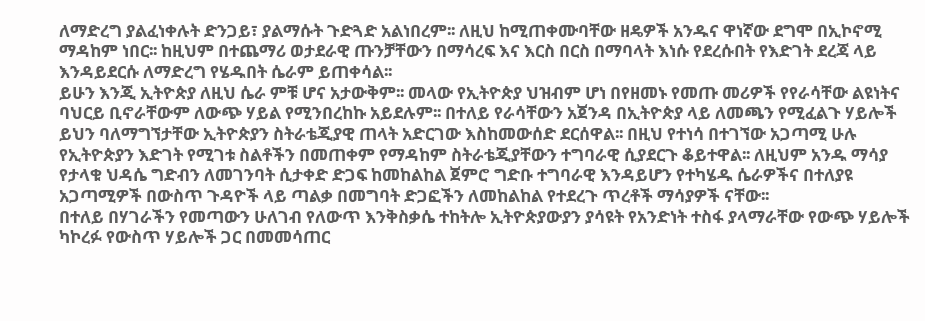ለማድረግ ያልፈነቀሉት ድንጋይ፣ ያልማሱት ጉድጓድ አልነበረም፡፡ ለዚህ ከሚጠቀሙባቸው ዘዴዎች አንዱና ዋነኛው ደግሞ በኢኮኖሚ ማዳከም ነበር፡፡ ከዚህም በተጨማሪ ወታደራዊ ጡንቻቸውን በማሳረፍ እና እርስ በርስ በማባላት እነሱ የደረሱበት የእድገት ደረጃ ላይ እንዳይደርሱ ለማድረግ የሄዱበት ሴራም ይጠቀሳል፡፡
ይሁን እንጂ ኢትዮጵያ ለዚህ ሴራ ምቹ ሆና አታውቅም፡፡ መላው የኢትዮጵያ ህዝብም ሆነ በየዘመኑ የመጡ መሪዎች የየራሳቸው ልዩነትና ባህርይ ቢኖራቸውም ለውጭ ሃይል የሚንበረከኩ አይደሉም፡፡ በተለይ የራሳቸውን አጀንዳ በኢትዮጵያ ላይ ለመጫን የሚፈልጉ ሃይሎች ይህን ባለማግኘታቸው ኢትዮጵያን ስትራቴጂያዊ ጠላት አድርገው እስከመውሰድ ደርሰዋል፡፡ በዚህ የተነሳ በተገኘው አጋጣሚ ሁሉ የኢትዮጵያን እድገት የሚገቱ ስልቶችን በመጠቀም የማዳከም ስትራቴጂያቸውን ተግባራዊ ሲያደርጉ ቆይተዋል፡፡ ለዚህም አንዱ ማሳያ የታላቁ ህዳሴ ግድብን ለመገንባት ሲታቀድ ድጋፍ ከመከልከል ጀምሮ ግድቡ ተግባራዊ እንዳይሆን የተካሄዱ ሴራዎችና በተለያዩ አጋጣሚዎች በውስጥ ጉዳዮች ላይ ጣልቃ በመግባት ድጋፎችን ለመከልከል የተደረጉ ጥረቶች ማሳያዎች ናቸው፡፡
በተለይ በሃገራችን የመጣውን ሁለገብ የለውጥ እንቅስቃሴ ተከትሎ ኢትዮጵያውያን ያሳዩት የአንድነት ተስፋ ያላማራቸው የውጭ ሃይሎች ካኮረፉ የውስጥ ሃይሎች ጋር በመመሳጠር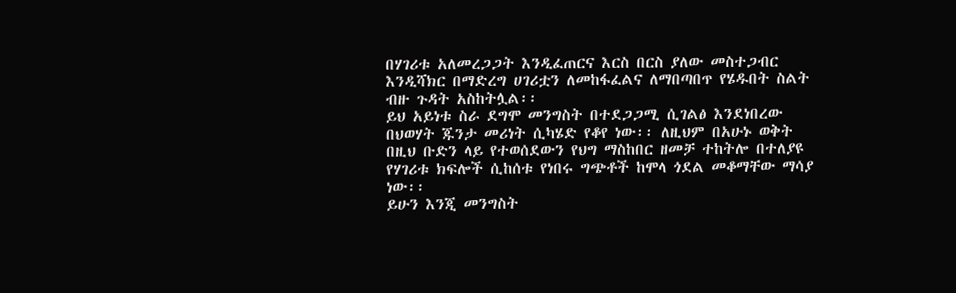በሃገሪቱ አለመረጋጋት እንዲፈጠርና እርስ በርስ ያለው መስተጋብር እንዲሻክር በማድረግ ሀገሪቷን ለመከፋፈልና ለማበጣበጥ የሄዱበት ስልት ብዙ ጉዳት አስከትሏል፡፡
ይህ አይነቱ ስራ ደግሞ መንግስት በተደጋጋሚ ሲገልፅ እንደነበረው በህወሃት ጁንታ መሪነት ሲካሄድ የቆየ ነው፡፡ ለዚህም በአሁኑ ወቅት በዚህ ቡድን ላይ የተወሰደውን የህግ ማስከበር ዘመቻ ተከትሎ በተለያዩ የሃገሪቱ ክፍሎች ሲከሰቱ የነበሩ ግጭቶች ከሞላ ጎደል መቆማቸው ማሳያ ነው፡፡
ይሁን እንጂ መንግስት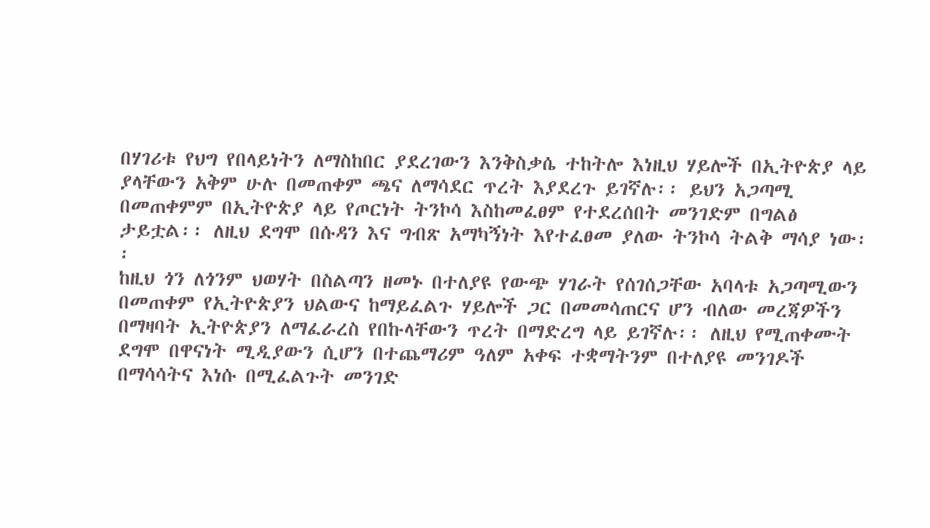በሃገሪቱ የህግ የበላይነትን ለማስከበር ያደረገውን እንቅስቃሴ ተከትሎ እነዚህ ሃይሎች በኢትዮጵያ ላይ ያላቸውን አቅም ሁሉ በመጠቀም ጫና ለማሳደር ጥረት እያደረጉ ይገኛሉ፡፡ ይህን አጋጣሚ በመጠቀምም በኢትዮጵያ ላይ የጦርነት ትንኮሳ እስከመፈፀም የተደረሰበት መንገድም በግልፅ ታይቷል፡፡ ለዚህ ደግሞ በሱዳን እና ግብጽ አማካኝነት እየተፈፀመ ያለው ትንኮሳ ትልቅ ማሳያ ነው፡፡
ከዚህ ጎን ለጎንም ህወሃት በስልጣን ዘመኑ በተለያዩ የውጭ ሃገራት የሰገሰጋቸው አባላቱ አጋጣሚውን በመጠቀም የኢትዮጵያን ህልውና ከማይፈልጉ ሃይሎች ጋር በመመሳጠርና ሆን ብለው መረጃዎችን በማዛባት ኢትዮጵያን ለማፈራረስ የበኩላቸውን ጥረት በማድረግ ላይ ይገኛሉ፡፡ ለዚህ የሚጠቀሙት ደግሞ በዋናነት ሚዲያውን ሲሆን በተጨማሪም ዓለም አቀፍ ተቋማትንም በተለያዩ መንገዶች በማሳሳትና እነሱ በሚፈልጉት መንገድ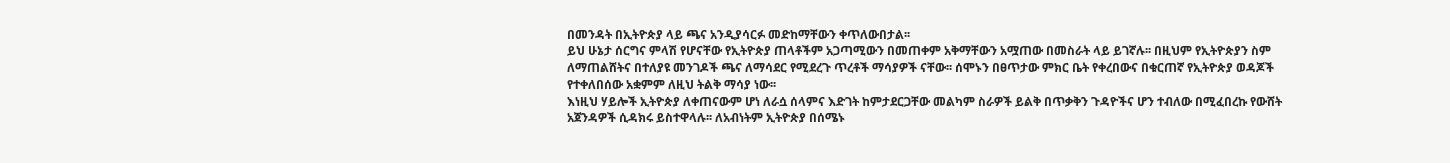በመንዳት በኢትዮጵያ ላይ ጫና አንዲያሳርፉ መድከማቸውን ቀጥለውበታል፡፡
ይህ ሁኔታ ሰርግና ምላሽ የሆናቸው የኢትዮጵያ ጠላቶችም አጋጣሚውን በመጠቀም አቅማቸውን አሟጠው በመስራት ላይ ይገኛሉ፡፡ በዚህም የኢትዮጵያን ስም ለማጠልሸትና በተለያዩ መንገዶች ጫና ለማሳደር የሚደረጉ ጥረቶች ማሳያዎች ናቸው፡፡ ሰሞኑን በፀጥታው ምክር ቤት የቀረበውና በቁርጠኛ የኢትዮጵያ ወዳጆች የተቀለበሰው አቋምም ለዚህ ትልቅ ማሳያ ነው፡፡
እነዚህ ሃይሎች ኢትዮጵያ ለቀጠናውም ሆነ ለራሷ ሰላምና እድገት ከምታደርጋቸው መልካም ስራዎች ይልቅ በጥቃቅን ጉዳዮችና ሆን ተብለው በሚፈበረኩ የውሸት አጀንዳዎች ሲዳክሩ ይስተዋላሉ፡፡ ለአብነትም ኢትዮጵያ በሰሜኑ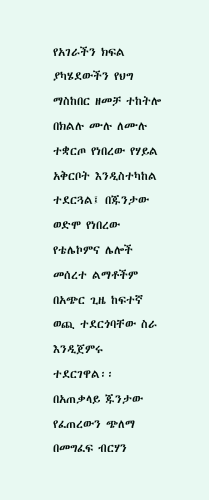የአገራችን ክፍል ያካሄደውችን የህግ ማስከበር ዘመቻ ተከትሎ በክልሉ ሙሉ ለሙሉ ተቋርጦ የነበረው የሃይል አቅርቦት እንዲስተካከል ተደርጓል፤ በጁንታው ወድሞ የነበረው የቴሌኮምና ሌሎች መሰረተ ልማቶችም በአጭር ጊዜ ከፍተኛ ወጪ ተደርጎባቸው ስራ እንዲጀምሩ ተደርገዋል፡፡ በአጠቃላይ ጁንታው የፈጠረውን ጭለማ በመግፈፍ ብርሃን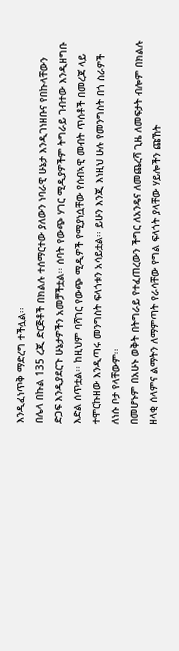እንዲፈነጥቅ ማድረግ ተችሏል፡፡
በሌላ በኩል 135 ረጂ ድርጅቶች በክልሉ ተሰማርተው ያለውን ነባራዊ ሁኔታ እንዲገነዘቡና የበኩላቸውን ድጋፍ እንዲያደርጉ ሁኔታዎችን አመቻችቷል፡፡ ሰባት የውጭ ሃገር ሚዲያዎችም ትግራይ ገብተው እንዲዘግቡ እድል ሰጥቷል፡፡ ከዚህም ባሻገር የውጭ ሚዲዎች የሚያነሷቸው የሰብኣዊ መብት ጥሰቶች በመረጃ ላይ ተሞርኩዘው እንዲጣሩ መንግስት ፍላጎቱን አሳይቷል፡፡ ይሁን እንጂ እነዚህ ሁሉ የመንግስት በጎ ስራዎች ለነሱ ቦታ የላቸውም፡፡
በመሆኑም በአሁኑ ወቅት በትግራይ የተፈጠረውን ችግር ለአንዴና ለመጨረሻ ጊዜ ለመፍታት ብሎም በክልሉ ዘላቂ ሰላምና ልማትን ለማምጣት የራሳቸው የግል ፍላጎት ያላቸው ሃይሎችን ጩኸት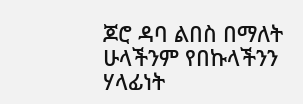ጆሮ ዳባ ልበስ በማለት ሁላችንም የበኩላችንን ሃላፊነት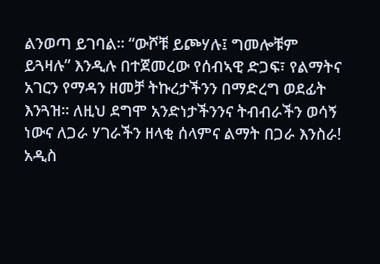ልንወጣ ይገባል፡፡ “ውሾቹ ይጮሃሉ፤ ግመሎቹም ይጓዛሉ” እንዲሉ በተጀመረው የሰብኣዊ ድጋፍ፣ የልማትና አገርን የማዳን ዘመቻ ትኩረታችንን በማድረግ ወደፊት እንጓዝ፡፡ ለዚህ ደግሞ አንድነታችንንና ትብብራችን ወሳኝ ነውና ለጋራ ሃገራችን ዘላቂ ሰላምና ልማት በጋራ እንስራ!
አዲስ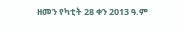ዘመን የካቲት 28 ቀን 2013 ዓ.ም